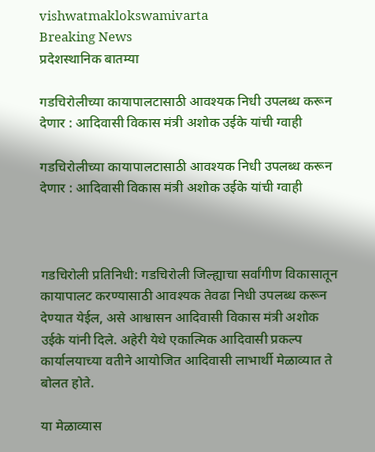vishwatmaklokswamivarta
Breaking News
प्रदेशस्थानिक बातम्या

गडचिरोलीच्या कायापालटासाठी आवश्यक निधी उपलब्ध करून देणार : आदिवासी विकास मंत्री अशोक उईके यांची ग्वाही

गडचिरोलीच्या कायापालटासाठी आवश्यक निधी उपलब्ध करून देणार : आदिवासी विकास मंत्री अशोक उईके यांची ग्वाही



गडचिरोली प्रतिनिधी: गडचिरोली जिल्ह्याचा सर्वांगीण विकासातून कायापालट करण्यासाठी आवश्यक तेवढा निधी उपलब्ध करून देण्यात येईल, असे आश्वासन आदिवासी विकास मंत्री अशोक उईके यांनी दिले. अहेरी येथे एकात्मिक आदिवासी प्रकल्प कार्यालयाच्या वतीने आयोजित आदिवासी लाभार्थी मेळाव्यात ते बोलत होते.

या मेळाव्यास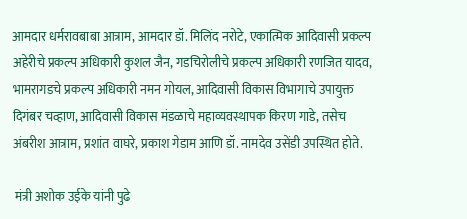आमदार धर्मरावबाबा आत्राम, आमदार डॉ. मिलिंद नरोटे, एकात्मिक आदिवासी प्रकल्प अहेरीचे प्रकल्प अधिकारी कुशल जैन, गडचिरोलीचे प्रकल्प अधिकारी रणजित यादव, भामरागडचे प्रकल्प अधिकारी नमन गोयल, आदिवासी विकास विभागाचे उपायुक्त दिगंबर चव्हाण, आदिवासी विकास मंडळाचे महाव्यवस्थापक किरण गाडे, तसेच अंबरीश आत्राम, प्रशांत वाघरे, प्रकाश गेडाम आणि डॉ. नामदेव उसेंडी उपस्थित होते.

 मंत्री अशोक उईके यांनी पुढे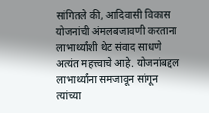सांगितले की, आदिवासी विकास योजनांची अंमलबजावणी करताना लाभार्थ्यांशी थेट संवाद साधणे अत्यंत महत्त्वाचे आहे. योजनांबद्दल लाभार्थ्यांना समजावून सांगून त्यांच्या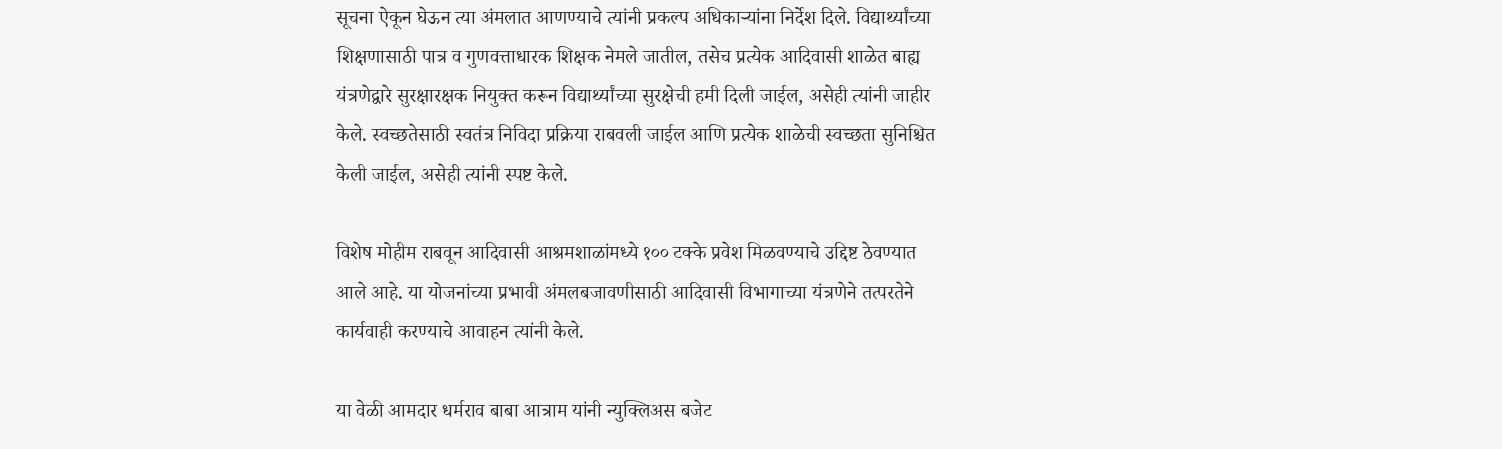सूचना ऐकून घेऊन त्या अंमलात आणण्याचे त्यांनी प्रकल्प अधिकाऱ्यांना निर्देश दिले. विद्यार्थ्यांच्या शिक्षणासाठी पात्र व गुणवत्ताधारक शिक्षक नेमले जातील, तसेच प्रत्येक आदिवासी शाळेत बाह्य यंत्रणेद्वारे सुरक्षारक्षक नियुक्त करून विद्यार्थ्यांच्या सुरक्षेची हमी दिली जाईल, असेही त्यांनी जाहीर केले. स्वच्छतेसाठी स्वतंत्र निविदा प्रक्रिया राबवली जाईल आणि प्रत्येक शाळेची स्वच्छता सुनिश्चित केली जाईल, असेही त्यांनी स्पष्ट केले.

विशेष मोहीम राबवून आदिवासी आश्रमशाळांमध्ये १०० टक्के प्रवेश मिळवण्याचे उद्दिष्ट ठेवण्यात आले आहे. या योजनांच्या प्रभावी अंमलबजावणीसाठी आदिवासी विभागाच्या यंत्रणेने तत्परतेने कार्यवाही करण्याचे आवाहन त्यांनी केले.

या वेळी आमदार धर्मराव बाबा आत्राम यांनी न्युक्लिअस बजेट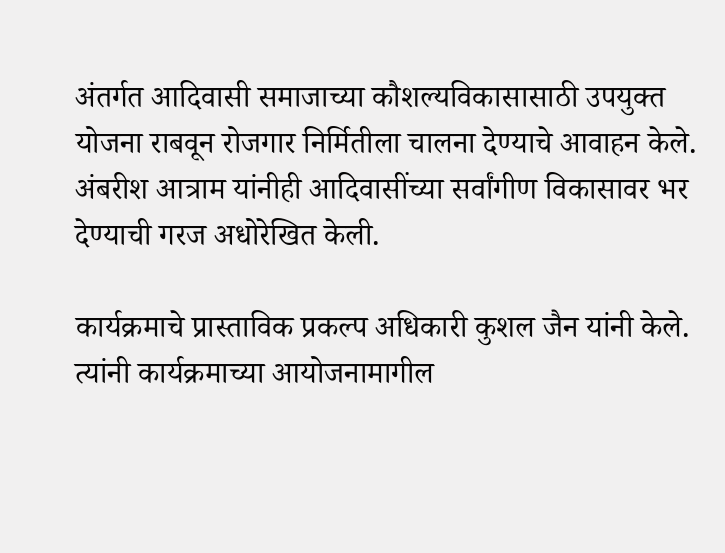अंतर्गत आदिवासी समाजाच्या कौशल्यविकासासाठी उपयुक्त योजना राबवून रोजगार निर्मितीला चालना देण्याचे आवाहन केले. अंबरीश आत्राम यांनीही आदिवासींच्या सर्वांगीण विकासावर भर देण्याची गरज अधोरेखित केली.

कार्यक्रमाचे प्रास्ताविक प्रकल्प अधिकारी कुशल जैन यांनी केले. त्यांनी कार्यक्रमाच्या आयोजनामागील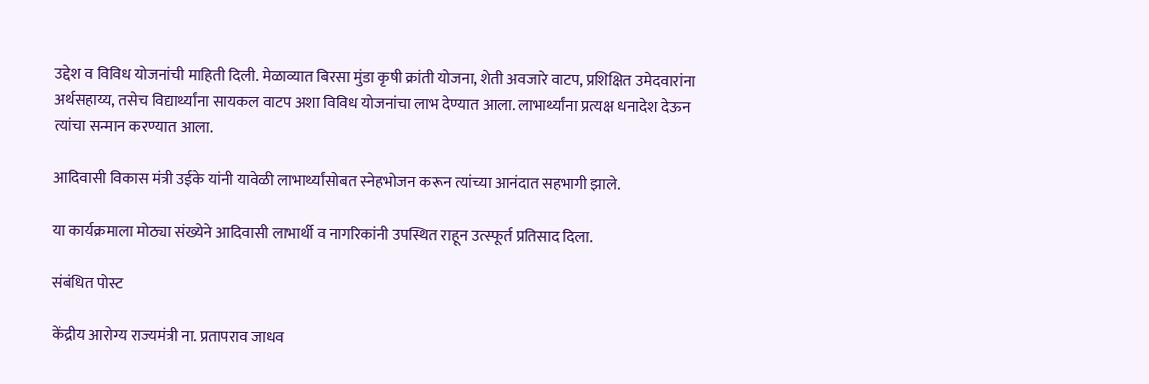उद्देश व विविध योजनांची माहिती दिली. मेळाव्यात बिरसा मुंडा कृषी क्रांती योजना, शेती अवजारे वाटप, प्रशिक्षित उमेदवारांना अर्थसहाय्य, तसेच विद्यार्थ्यांना सायकल वाटप अशा विविध योजनांचा लाभ देण्यात आला. लाभार्थ्यांना प्रत्यक्ष धनादेश देऊन त्यांचा सन्मान करण्यात आला.

आदिवासी विकास मंत्री उईके यांनी यावेळी लाभार्थ्यांसोबत स्नेहभोजन करून त्यांच्या आनंदात सहभागी झाले.

या कार्यक्रमाला मोठ्या संख्येने आदिवासी लाभार्थी व नागरिकांनी उपस्थित राहून उत्स्फूर्त प्रतिसाद दिला.

संबंधित पोस्ट

केंद्रीय आरोग्य राज्यमंत्री ना. प्रतापराव जाधव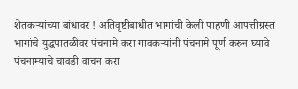शेतकऱ्यांच्या बांधावर ! अतिवृष्टीबाधीत भागांची केली पाहणी आपत्तीग्रस्त भागांचे युद्धपातळीवर पंचनामे करा गावकऱ्यांनी पंचनामे पूर्ण करुन घ्यावे  पंचनाम्याचे चावडी वाचन करा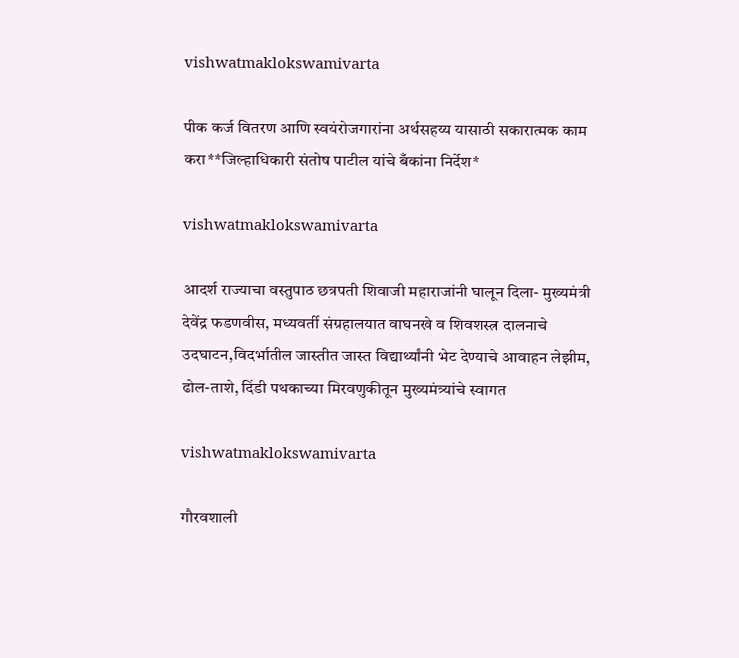vishwatmaklokswamivarta

पीक कर्ज वितरण आणि स्वयंरोजगारांना अर्थसहय्य यासाठी सकारात्मक काम करा**जिल्हाधिकारी संतोष पाटील यांचे बँकांना निर्देश*

vishwatmaklokswamivarta

आदर्श राज्याचा वस्तुपाठ छत्रपती शिवाजी महाराजांनी घालून दिला- मुख्यमंत्री देवेंद्र फडणवीस, मध्यवर्ती संग्रहालयात वाघनखे व शिवशस्त्र दालनाचे उदघाटन,विदर्भातील जास्तीत जास्त विद्यार्थ्यांनी भेट देण्याचे आवाहन लेझीम, ढोल-ताशे, दिंडी पथकाच्या मिरवणुकीतून मुख्यमंत्र्यांचे स्वागत

vishwatmaklokswamivarta

गौरवशाली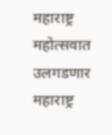महाराष्ट्र महोत्सवात उलगडणार महाराष्ट्र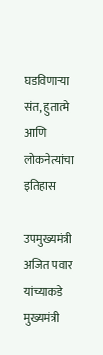घडविणाऱ्या संत, हुतात्मे आणि लोकनेत्यांचा इतिहास

उपमुख्यमंत्री अजित पवार यांच्याकडे मुख्यमंत्री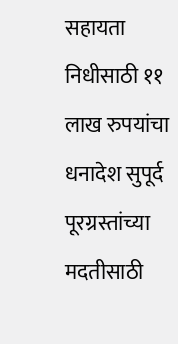सहायता निधीसाठी ११ लाख रुपयांचा धनादेश सुपूर्द पूरग्रस्तांच्या मदतीसाठी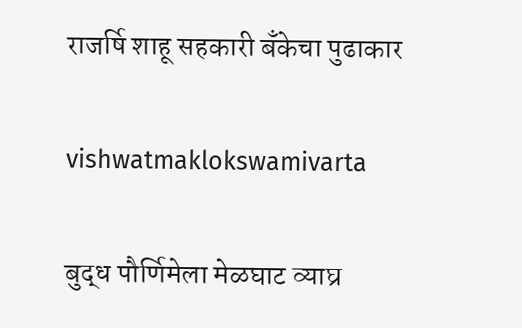राजर्षि शाहू सहकारी बँकेचा पुढाकार

vishwatmaklokswamivarta

बुद्ध पौर्णिमेला मेळघाट व्याघ्र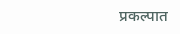प्रकल्पात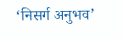‘निसर्ग अनुभव’